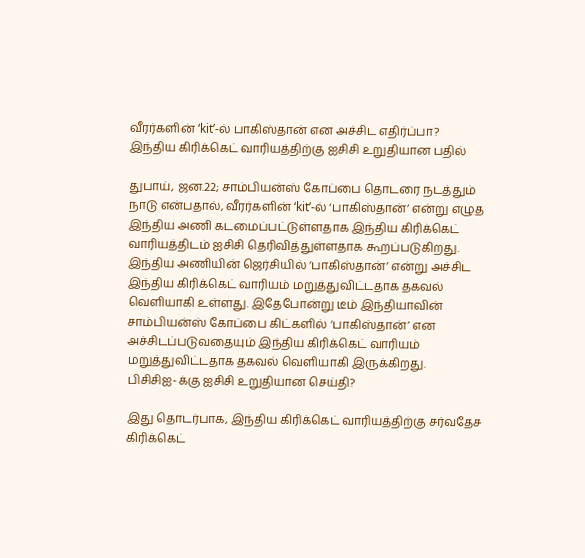வீரர்களின் ‘kit’-ல் பாகிஸ்தான் என அச்சிட எதிர்ப்பா?
இந்திய கிரிக்கெட் வாரியத்திற்கு ஐசிசி உறுதியான பதில்

துபாய், ஜன.22; சாம்பியன்ஸ் கோப்பை தொடரை நடத்தும் நாடு என்பதால், வீரர்களின் ‘kit’-ல் ‘பாகிஸ்தான்’ என்று எழுத இந்திய அணி கடமைப்பட்டுள்ளதாக இந்திய கிரிக்கெட் வாரியத்திடம் ஐசிசி தெரிவித்துள்ளதாக கூறப்படுகிறது.
இந்திய அணியின் ஜெர்சியில் ‘பாகிஸ்தான்’ என்று அச்சிட இந்திய கிரிக்கெட் வாரியம் மறுத்துவிட்டதாக தகவல் வெளியாகி உள்ளது. இதேபோன்று டீம் இந்தியாவின் சாம்பியன்ஸ் கோப்பை கிட்களில் ‘பாகிஸ்தான்’ என அச்சிடப்படுவதையும் இந்திய கிரிக்கெட் வாரியம் மறுத்துவிட்டதாக தகவல் வெளியாகி இருக்கிறது.
பிசிசிஐ-க்கு ஐசிசி உறுதியான செய்தி?

இது தொடர்பாக, இந்திய கிரிக்கெட் வாரியத்திற்கு சர்வதேச கிரிக்கெட்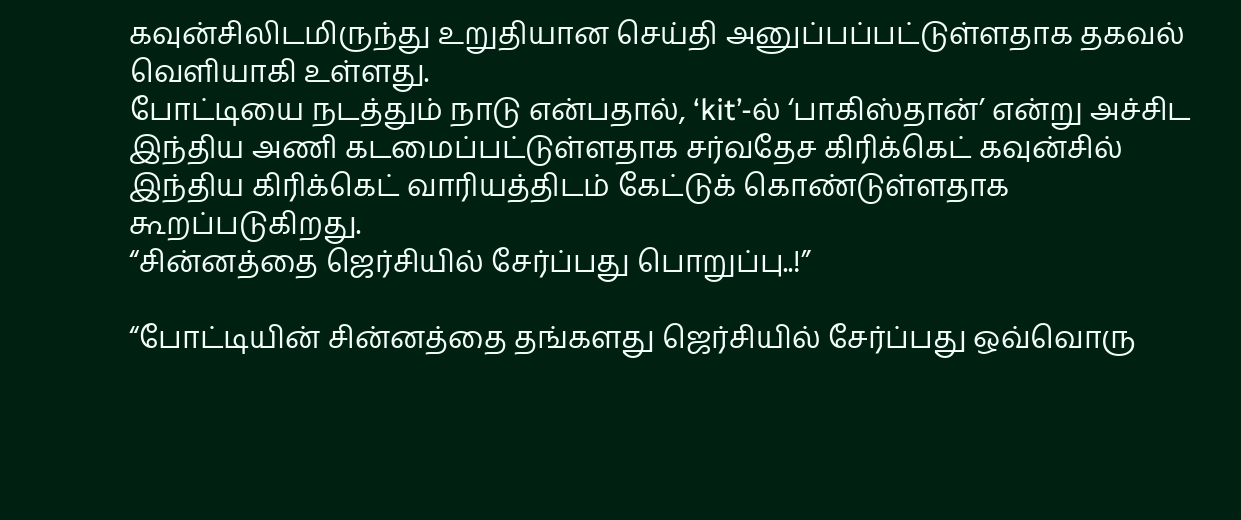கவுன்சிலிடமிருந்து உறுதியான செய்தி அனுப்பப்பட்டுள்ளதாக தகவல் வெளியாகி உள்ளது.
போட்டியை நடத்தும் நாடு என்பதால், ‘kit’-ல் ‘பாகிஸ்தான்’ என்று அச்சிட இந்திய அணி கடமைப்பட்டுள்ளதாக சர்வதேச கிரிக்கெட் கவுன்சில் இந்திய கிரிக்கெட் வாரியத்திடம் கேட்டுக் கொண்டுள்ளதாக கூறப்படுகிறது.
“சின்னத்தை ஜெர்சியில் சேர்ப்பது பொறுப்பு..!”

“போட்டியின் சின்னத்தை தங்களது ஜெர்சியில் சேர்ப்பது ஒவ்வொரு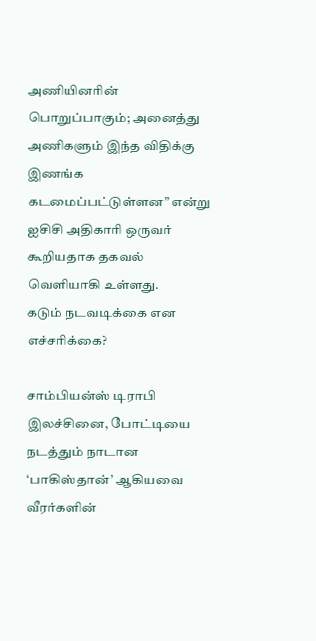அணியினரின் பொறுப்பாகும்; அனைத்து அணிகளும் இந்த விதிக்கு இணங்க கடமைப்பட்டுள்ளன” என்று ஐசிசி அதிகாரி ஒருவர் கூறியதாக தகவல் வெளியாகி உள்ளது.
கடும் நடவடிக்கை என எச்சரிக்கை?

சாம்பியன்ஸ் டிராபி இலச்சினை, போட்டியை நடத்தும் நாடான ‘பாகிஸ்தான்’ ஆகியவை வீரர்களின்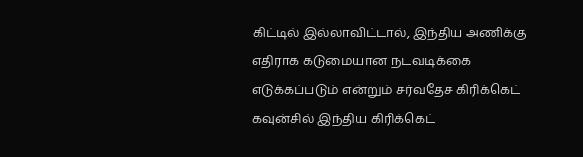கிட்டில் இல்லாவிட்டால், இந்திய அணிக்கு எதிராக கடுமையான நடவடிக்கை எடுக்கப்படும் என்றும் சர்வதேச கிரிக்கெட் கவுன்சில் இந்திய கிரிக்கெட்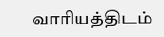வாரியத்திடம்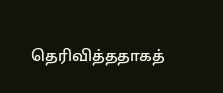தெரிவித்ததாகத்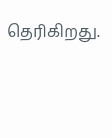தெரிகிறது.